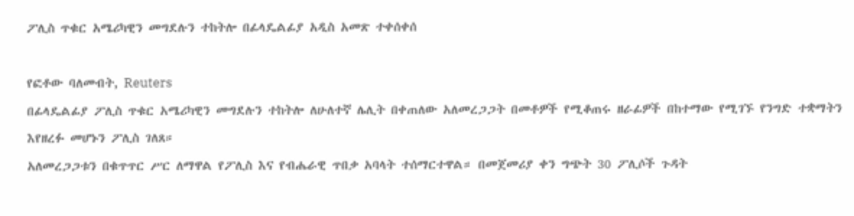ፖሊስ ጥቁር አሜሪካዊን መግደሉን ተከትሎ በፊላዴልፊያ አዲስ አመጽ ተቀሰቀሰ

የፎቶው ባለመብት, Reuters
በፊላዴልፊያ ፖሊስ ጥቁር አሜሪካዊን መግደሉን ተከትሎ ለሁለተኛ ሌሊት በቀጠለው አለመረጋጋት በመቶዎች የሚቆጠሩ ዘራፊዎች በከተማው የሚገኙ የንግድ ተቋማትን እየዘረፉ መሆኑን ፖሊስ ገለጸ።
አለመረጋጋቱን በቁጥጥር ሥር ለማዋል የፖሊስ እና የብሔራዊ ጥበቃ አባላት ተሰማርተዋል። በመጀመሪያ ቀን ግጭት 30 ፖሊሶች ጉዳት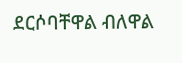ደርሶባቸዋል ብለዋል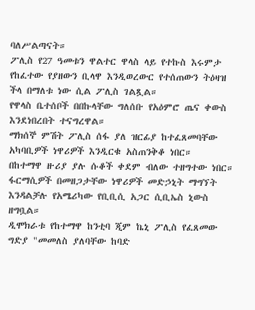ባለሥልጣናት።
ፖሊስ የ27 ዓመቱን ዋልተር ዋላስ ላይ የተኩስ እሩምታ የከፈተው የያዘውን ቢላዋ እንዲወረውር የተሰጠውን ትዕዛዝ ችላ በማለቱ ነው ሲል ፖሊስ ገልጿል።
የዋላስ ቤተሰቦች በበኩላቸው ግለሰቡ የአዕምሮ ጤና ቀውስ እንደነበረበት ተናግረዋል።
ማክሰኞ ምሽት ፖሊስ ሰፋ ያለ ዝርፊያ ከተፈጸመባቸው አካባቢዎች ነዋሪዎች እንዲርቁ አስጠንቅቆ ነበር።
በከተማዋ ዙሪያ ያሉ ሱቆች ቀደም ብለው ተዘግተው ነበር።
ፋርማሲዎች በመዘጋታቸው ነዋሪዎች መድኃኒት ማግኘት እንዳልቻሉ የአሜሪካው የቢቢሲ አጋር ሲቢኤስ ኒውስ ዘግቧል።
ዲሞክራቱ የከተማዋ ከንቲባ ጂም ኬኒ ፖሊስ የፈጸመው ግድያ "መመለስ ያለባቸው ከባድ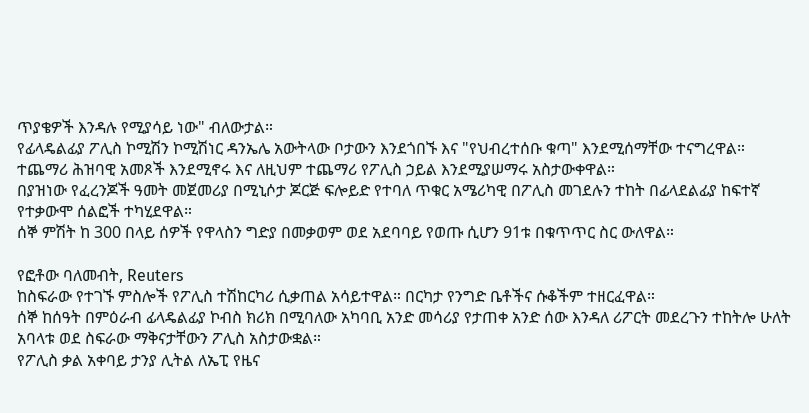ጥያቄዎች እንዳሉ የሚያሳይ ነው" ብለውታል።
የፊላዴልፊያ ፖሊስ ኮሚሽን ኮሚሽነር ዳንኤሌ አውትላው ቦታውን እንደጎበኙ እና "የህብረተሰቡ ቁጣ" እንደሚሰማቸው ተናግረዋል።
ተጨማሪ ሕዝባዊ አመጾች እንደሚኖሩ እና ለዚህም ተጨማሪ የፖሊስ ኃይል እንደሚያሠማሩ አስታውቀዋል።
በያዝነው የፈረንጆች ዓመት መጀመሪያ በሚኒሶታ ጆርጅ ፍሎይድ የተባለ ጥቁር አሜሪካዊ በፖሊስ መገደሉን ተከት በፊላደልፊያ ከፍተኛ የተቃውሞ ሰልፎች ተካሂደዋል።
ሰኞ ምሽት ከ 300 በላይ ሰዎች የዋላስን ግድያ በመቃወም ወደ አደባባይ የወጡ ሲሆን 91ቱ በቁጥጥር ስር ውለዋል።

የፎቶው ባለመብት, Reuters
ከስፍራው የተገኙ ምስሎች የፖሊስ ተሽከርካሪ ሲቃጠል አሳይተዋል። በርካታ የንግድ ቤቶችና ሱቆችም ተዘርፈዋል።
ሰኞ ከሰዓት በምዕራብ ፊላዴልፊያ ኮብስ ክሪክ በሚባለው አካባቢ አንድ መሳሪያ የታጠቀ አንድ ሰው እንዳለ ሪፖርት መደረጉን ተከትሎ ሁለት አባላቱ ወደ ስፍራው ማቅናታቸውን ፖሊስ አስታውቋል።
የፖሊስ ቃል አቀባይ ታንያ ሊትል ለኤፒ የዜና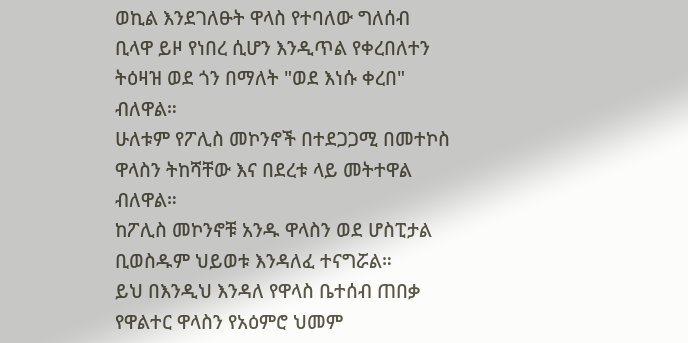ወኪል እንደገለፁት ዋላስ የተባለው ግለሰብ ቢላዋ ይዞ የነበረ ሲሆን እንዲጥል የቀረበለተን ትዕዛዝ ወደ ጎን በማለት "ወደ እነሱ ቀረበ" ብለዋል።
ሁለቱም የፖሊስ መኮንኖች በተደጋጋሚ በመተኮስ ዋላስን ትከሻቸው እና በደረቱ ላይ መትተዋል ብለዋል።
ከፖሊስ መኮንኖቹ አንዱ ዋላስን ወደ ሆስፒታል ቢወስዱም ህይወቱ እንዳለፈ ተናግሯል።
ይህ በእንዲህ እንዳለ የዋላስ ቤተሰብ ጠበቃ የዋልተር ዋላስን የአዕምሮ ህመም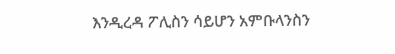እንዲረዳ ፖሊስን ሳይሆን አምቡላንስን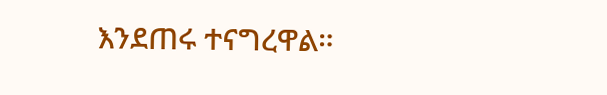እንደጠሩ ተናግረዋል።